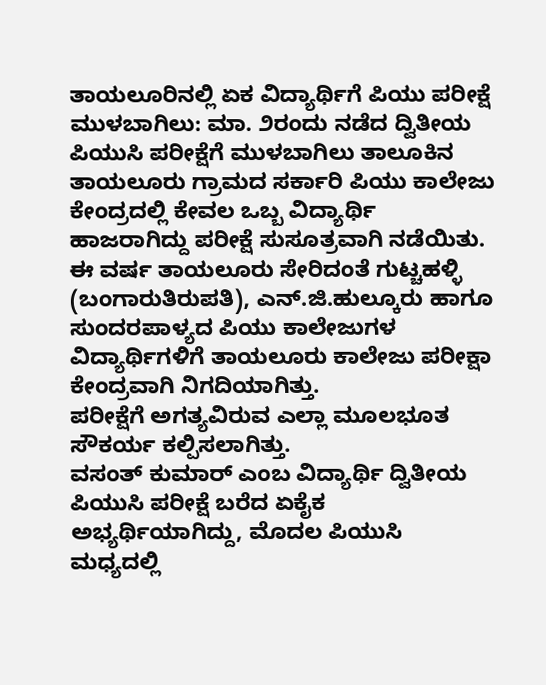ತಾಯಲೂರಿನಲ್ಲಿ ಏಕ ವಿದ್ಯಾರ್ಥಿಗೆ ಪಿಯು ಪರೀಕ್ಷೆ
ಮುಳಬಾಗಿಲು: ಮಾ. ೨ರಂದು ನಡೆದ ದ್ವಿತೀಯ ಪಿಯುಸಿ ಪರೀಕ್ಷೆಗೆ ಮುಳಬಾಗಿಲು ತಾಲೂಕಿನ ತಾಯಲೂರು ಗ್ರಾಮದ ಸರ್ಕಾರಿ ಪಿಯು ಕಾಲೇಜು ಕೇಂದ್ರದಲ್ಲಿ ಕೇವಲ ಒಬ್ಬ ವಿದ್ಯಾರ್ಥಿ ಹಾಜರಾಗಿದ್ದು ಪರೀಕ್ಷೆ ಸುಸೂತ್ರವಾಗಿ ನಡೆಯಿತು.
ಈ ವರ್ಷ ತಾಯಲೂರು ಸೇರಿದಂತೆ ಗುಟ್ಚಹಳ್ಳಿ (ಬಂಗಾರುತಿರುಪತಿ), ಎನ್.ಜಿ.ಹುಲ್ಕೂರು ಹಾಗೂ ಸುಂದರಪಾಳ್ಯದ ಪಿಯು ಕಾಲೇಜುಗಳ ವಿದ್ಯಾರ್ಥಿಗಳಿಗೆ ತಾಯಲೂರು ಕಾಲೇಜು ಪರೀಕ್ಷಾ ಕೇಂದ್ರವಾಗಿ ನಿಗದಿಯಾಗಿತ್ತು.
ಪರೀಕ್ಷೆಗೆ ಅಗತ್ಯವಿರುವ ಎಲ್ಲಾ ಮೂಲಭೂತ ಸೌಕರ್ಯ ಕಲ್ಪಿಸಲಾಗಿತ್ತು.
ವಸಂತ್ ಕುಮಾರ್ ಎಂಬ ವಿದ್ಯಾರ್ಥಿ ದ್ವಿತೀಯ ಪಿಯುಸಿ ಪರೀಕ್ಷೆ ಬರೆದ ಏಕೈಕ ಅಭ್ಯರ್ಥಿಯಾಗಿದ್ದು, ಮೊದಲ ಪಿಯುಸಿ ಮಧ್ಯದಲ್ಲಿ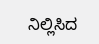ನಿಲ್ಲಿಸಿದ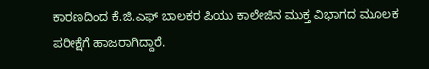ಕಾರಣದಿಂದ ಕೆ.ಜಿ.ಎಫ್ ಬಾಲಕರ ಪಿಯು ಕಾಲೇಜಿನ ಮುಕ್ತ ವಿಭಾಗದ ಮೂಲಕ ಪರೀಕ್ಷೆಗೆ ಹಾಜರಾಗಿದ್ದಾರೆ.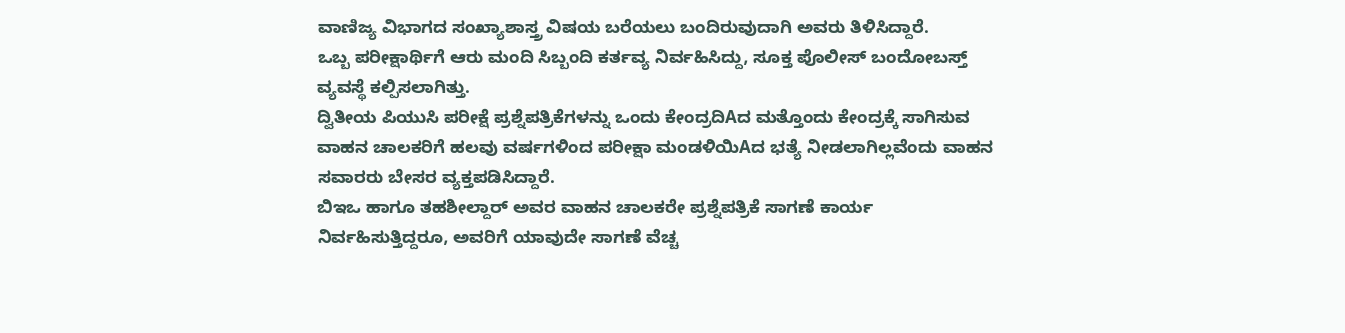ವಾಣಿಜ್ಯ ವಿಭಾಗದ ಸಂಖ್ಯಾಶಾಸ್ತ್ರ ವಿಷಯ ಬರೆಯಲು ಬಂದಿರುವುದಾಗಿ ಅವರು ತಿಳಿಸಿದ್ದಾರೆ.
ಒಬ್ಬ ಪರೀಕ್ಷಾರ್ಥಿಗೆ ಆರು ಮಂದಿ ಸಿಬ್ಬಂದಿ ಕರ್ತವ್ಯ ನಿರ್ವಹಿಸಿದ್ದು, ಸೂಕ್ತ ಪೊಲೀಸ್ ಬಂದೋಬಸ್ತ್ ವ್ಯವಸ್ಥೆ ಕಲ್ಪಿಸಲಾಗಿತ್ತು.
ದ್ವಿತೀಯ ಪಿಯುಸಿ ಪರೀಕ್ಷೆ ಪ್ರಶ್ನೆಪತ್ರಿಕೆಗಳನ್ನು ಒಂದು ಕೇಂದ್ರದಿAದ ಮತ್ತೊಂದು ಕೇಂದ್ರಕ್ಕೆ ಸಾಗಿಸುವ ವಾಹನ ಚಾಲಕರಿಗೆ ಹಲವು ವರ್ಷಗಳಿಂದ ಪರೀಕ್ಷಾ ಮಂಡಳಿಯಿAದ ಭತ್ಯೆ ನೀಡಲಾಗಿಲ್ಲವೆಂದು ವಾಹನ ಸವಾರರು ಬೇಸರ ವ್ಯಕ್ತಪಡಿಸಿದ್ದಾರೆ.
ಬಿಇಒ ಹಾಗೂ ತಹಶೀಲ್ದಾರ್ ಅವರ ವಾಹನ ಚಾಲಕರೇ ಪ್ರಶ್ನೆಪತ್ರಿಕೆ ಸಾಗಣೆ ಕಾರ್ಯ ನಿರ್ವಹಿಸುತ್ತಿದ್ದರೂ, ಅವರಿಗೆ ಯಾವುದೇ ಸಾಗಣೆ ವೆಚ್ಚ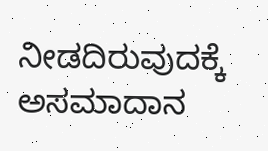ನೀಡದಿರುವುದಕ್ಕೆ ಅಸಮಾದಾನ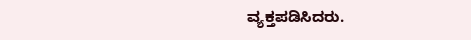ವ್ಯಕ್ತಪಡಿಸಿದರು.